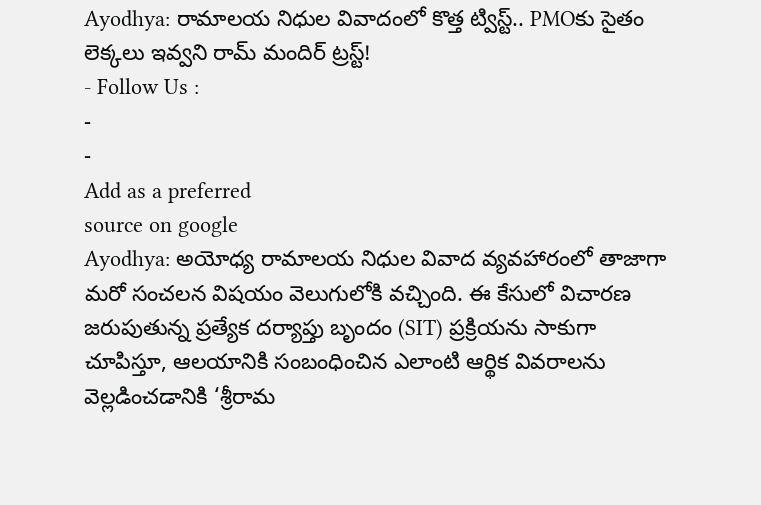Ayodhya: రామాలయ నిధుల వివాదంలో కొత్త ట్విస్ట్.. PMOకు సైతం లెక్కలు ఇవ్వని రామ్ మందిర్ ట్రస్ట్!
- Follow Us :
-
-
Add as a preferred
source on google
Ayodhya: అయోధ్య రామాలయ నిధుల వివాద వ్యవహారంలో తాజాగా మరో సంచలన విషయం వెలుగులోకి వచ్చింది. ఈ కేసులో విచారణ జరుపుతున్న ప్రత్యేక దర్యాప్తు బృందం (SIT) ప్రక్రియను సాకుగా చూపిస్తూ, ఆలయానికి సంబంధించిన ఎలాంటి ఆర్థిక వివరాలను వెల్లడించడానికి ‘శ్రీరామ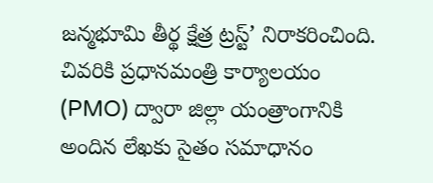జన్మభూమి తీర్థ క్షేత్ర ట్రస్ట్’ నిరాకరించింది. చివరికి ప్రధానమంత్రి కార్యాలయం (PMO) ద్వారా జిల్లా యంత్రాంగానికి అందిన లేఖకు సైతం సమాధానం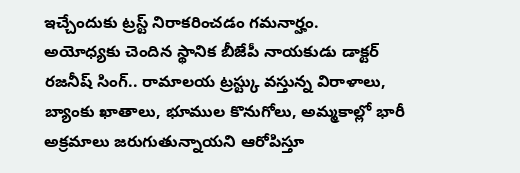ఇచ్చేందుకు ట్రస్ట్ నిరాకరించడం గమనార్హం.
అయోధ్యకు చెందిన స్థానిక బీజేపీ నాయకుడు డాక్టర్ రజనీష్ సింగ్.. రామాలయ ట్రస్ట్కు వస్తున్న విరాళాలు, బ్యాంకు ఖాతాలు, భూముల కొనుగోలు, అమ్మకాల్లో భారీ అక్రమాలు జరుగుతున్నాయని ఆరోపిస్తూ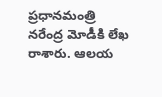ప్రధానమంత్రి నరేంద్ర మోడీకి లేఖ రాశారు. ఆలయ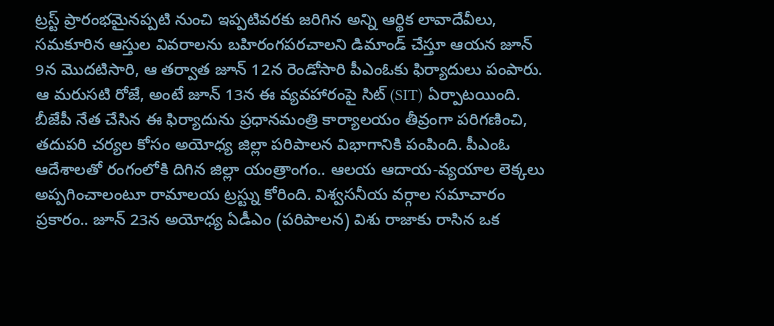ట్రస్ట్ ప్రారంభమైనప్పటి నుంచి ఇప్పటివరకు జరిగిన అన్ని ఆర్థిక లావాదేవీలు, సమకూరిన ఆస్తుల వివరాలను బహిరంగపరచాలని డిమాండ్ చేస్తూ ఆయన జూన్ 9న మొదటిసారి, ఆ తర్వాత జూన్ 12న రెండోసారి పీఎంఓకు ఫిర్యాదులు పంపారు. ఆ మరుసటి రోజే, అంటే జూన్ 13న ఈ వ్యవహారంపై సిట్ (SIT) ఏర్పాటయింది. బీజేపీ నేత చేసిన ఈ ఫిర్యాదును ప్రధానమంత్రి కార్యాలయం తీవ్రంగా పరిగణించి, తదుపరి చర్యల కోసం అయోధ్య జిల్లా పరిపాలన విభాగానికి పంపింది. పీఎంఓ ఆదేశాలతో రంగంలోకి దిగిన జిల్లా యంత్రాంగం.. ఆలయ ఆదాయ-వ్యయాల లెక్కలు అప్పగించాలంటూ రామాలయ ట్రస్ట్ను కోరింది. విశ్వసనీయ వర్గాల సమాచారం ప్రకారం.. జూన్ 23న అయోధ్య ఏడీఎం (పరిపాలన) విశు రాజాకు రాసిన ఒక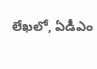లేఖలో, ఏడీఎం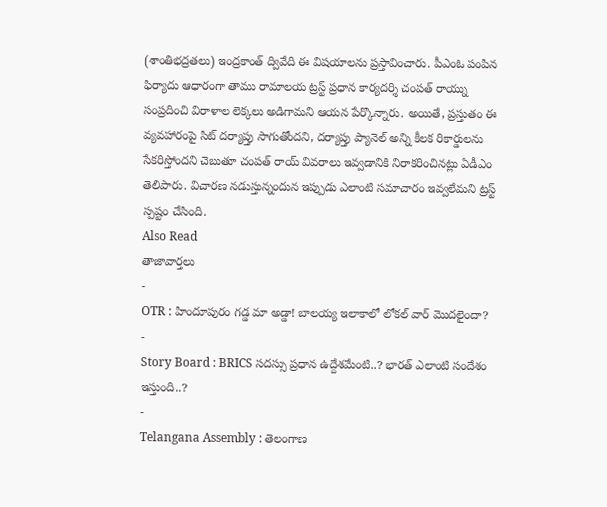(శాంతిభద్రతలు) ఇంద్రకాంత్ ద్వివేది ఈ విషయాలను ప్రస్తావించారు. పీఎంఓ పంపిన ఫిర్యాదు ఆధారంగా తాము రామాలయ ట్రస్ట్ ప్రధాన కార్యదర్శి చంపత్ రాయ్ను సంప్రదించి విరాళాల లెక్కలు అడిగామని ఆయన పేర్కొన్నారు. అయితే, ప్రస్తుతం ఈ వ్యవహారంపై సిట్ దర్యాప్తు సాగుతోందని, దర్యాప్తు ప్యానెల్ అన్ని కీలక రికార్డులను సేకరిస్తోందని చెబుతూ చంపత్ రాయ్ వివరాలు ఇవ్వడానికి నిరాకరించినట్లు ఏడీఎం తెలిపారు. విచారణ నడుస్తున్నందున ఇప్పుడు ఎలాంటి సమాచారం ఇవ్వలేమని ట్రస్ట్ స్పష్టం చేసింది.
Also Read
తాజావార్తలు
-
OTR : హిందూపురం గడ్డ మా అడ్డా! బాలయ్య ఇలాకాలో లోకల్ వార్ మొదలైందా?
-
Story Board : BRICS సదస్సు ప్రధాన ఉద్దేశమేంటి..? భారత్ ఎలాంటి సందేశం ఇస్తుంది..?
-
Telangana Assembly : తెలంగాణ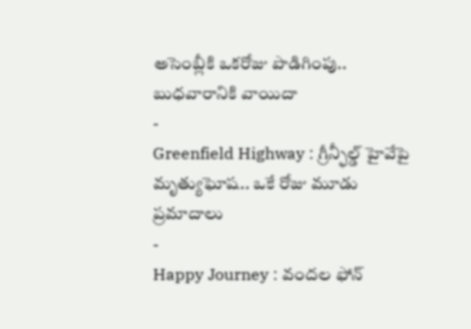అసెంబ్లీకి ఒకరోజు పొడిగింపు.. బుధవారానికి వాయిదా
-
Greenfield Highway : గ్రీన్ఫీల్డ్ హైవేపై మృత్యుఘోష.. ఒకే రోజు మూడు ప్రమాదాలు
-
Happy Journey : వందల ఫోన్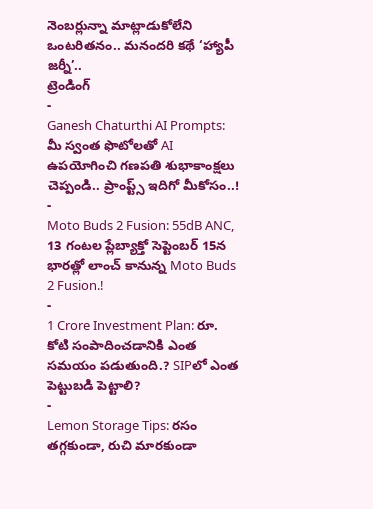నెంబర్లున్నా మాట్లాడుకోలేని ఒంటరితనం.. మనందరి కథే ‘హ్యాపీ జర్నీ’..
ట్రెండింగ్
-
Ganesh Chaturthi AI Prompts: మీ స్వంత ఫొటోలతో AI ఉపయోగించి గణపతి శుభాకాంక్షలు చెప్పండి.. ప్రాంప్ట్స్ ఇదిగో మీకోసం..!
-
Moto Buds 2 Fusion: 55dB ANC, 13 గంటల ప్లేబ్యాక్తో సెప్టెంబర్ 15న భారత్లో లాంచ్ కానున్న Moto Buds 2 Fusion.!
-
1 Crore Investment Plan: రూ. కోటి సంపాదించడానికి ఎంత సమయం పడుతుంది.? SIPలో ఎంత పెట్టుబడి పెట్టాలి?
-
Lemon Storage Tips: రసం తగ్గకుండా, రుచి మారకుండా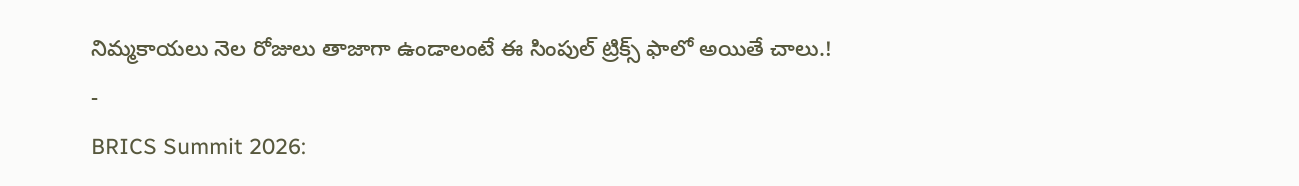నిమ్మకాయలు నెల రోజులు తాజాగా ఉండాలంటే ఈ సింపుల్ ట్రిక్స్ ఫాలో అయితే చాలు.!
-
BRICS Summit 2026: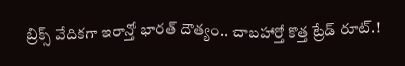బ్రిక్స్ వేదికగా ఇరాన్తో భారత్ దౌత్యం.. చాబహార్తో కొత్త ట్రేడ్ రూట్.!